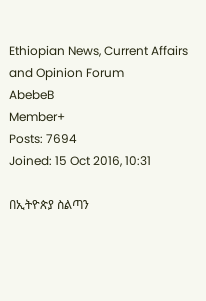Ethiopian News, Current Affairs and Opinion Forum
AbebeB
Member+
Posts: 7694
Joined: 15 Oct 2016, 10:31

በኢትዮጵያ ስልጣን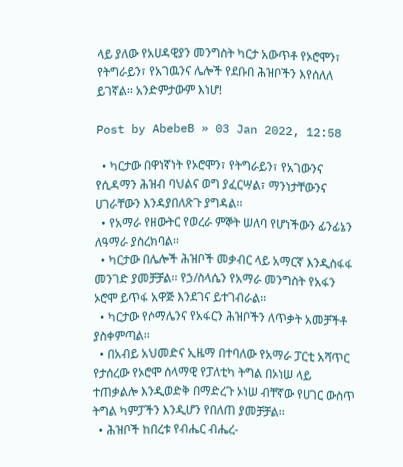ላይ ያለው የአሀዳዊያን መንግስት ካርታ አውጥቶ የኦሮሞን፣ የትግራይን፣ የአገዉንና ሌሎች የደቡበ ሕዝቦችን እየሰለለ ይገኛል፡፡ አንድምታውም እነሆ!

Post by AbebeB » 03 Jan 2022, 12:58

  • ካርታው በዋነኛነት የኦሮሞን፣ የትግራይን፣ የአገውንና የሲዳማን ሕዝብ ባህልና ወግ ያፈርሣል፣ ማንነታቸውንና ሀገራቸውን እንዳያበለጽጉ ያግዳል፡፡
  • የአማራ የዘውትር የወረራ ምኞት ሠለባ የሆነችውን ፊንፊኔን ለዓማራ ያስረክባል፡፡
  • ካርታው በሌሎች ሕዝቦች መቃብር ላይ አማርኛ እንዲስፋፋ መንገድ ያመቻቻል፡፡ የኃ/ስላሴን የአማራ መንግስት የአፋን ኦሮሞ ይጥፋ አዋጅ እንደገና ይተገብራል፡፡
  • ካርታው የሶማሌንና የአፋርን ሕዝቦችን ለጥቃት አመቻችቶ ያስቀምጣል፡፡
  • በአብይ አህመድና ኢዜማ በተባለው የአማራ ፓርቲ አሻጥር የታሰረው የኦሮሞ ሰላማዊ የፓለቲካ ትግል በኦነሠ ላይ ተጠቃልሎ እንዲወድቅ በማድረጉ ኦነሠ ብቸኛው የሀገር ውስጥ ትግል ካምፓችን እንዲሆን የበለጠ ያመቻቻል፡፡
  • ሕዝቦች ከበረቱ የብሔር ብሔረ-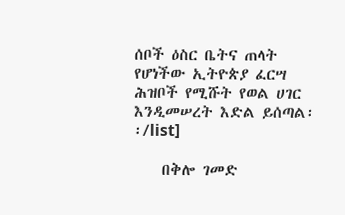ሰቦች ዕስር ቤትና ጠላት የሆነችው ኢትዮጵያ ፈርሣ ሕዝቦች የሚሹት የወል ሀገር እንዲመሠረት እድል ይሰጣል፡፡/list]

    በቅሎ ገመድ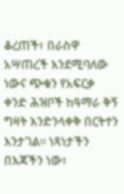ቆረጠች፣ በራስዋ አሣጠረች እንደሚባለው ነውና ጭቁን የአፍርቃ ቀንድ ሕዝቦች ከዓማራ ቅኝ ግዛት እንድንላቀቅ በርትተን እንታገል፡፡ ነጻነታችን በእጃችን ነው፣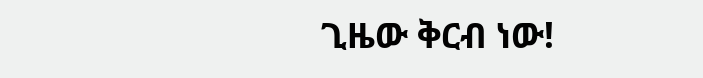ጊዜው ቅርብ ነው!